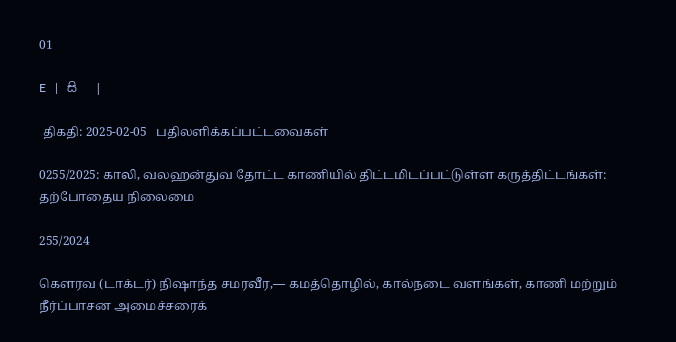01

E   |   සි   |

 திகதி: 2025-02-05   பதிலளிக்கப்பட்டவைகள்

0255/2025: காலி, வலஹன்துவ தோட்ட காணியில் திட்டமிடப்பட்டுள்ள கருத்திட்டங்கள்: தற்போதைய நிலைமை

255/2024

கௌரவ (டாக்டர்) நிஷாந்த சமரவீர,— கமத்தொழில், கால்நடை வளங்கள், காணி மற்றும் நீர்ப்பாசன அமைச்சரைக்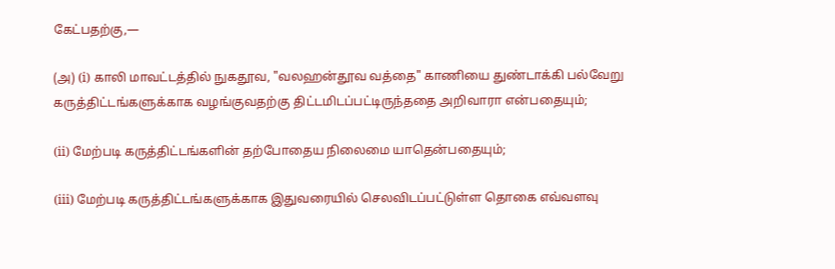கேட்பதற்கு,—

(அ) (i) காலி மாவட்டத்தில் நுகதூவ, "வலஹன்தூவ வத்தை" காணியை துண்டாக்கி பல்வேறு கருத்திட்டங்களுக்காக வழங்குவதற்கு திட்டமிடப்பட்டிருந்ததை அறிவாரா என்பதையும்;

(ii) மேற்படி கருத்திட்டங்களின் தற்போதைய நிலைமை யாதென்பதையும்;

(iii) மேற்படி கருத்திட்டங்களுக்காக இதுவரையில் செலவிடப்பட்டுள்ள தொகை எவ்வளவு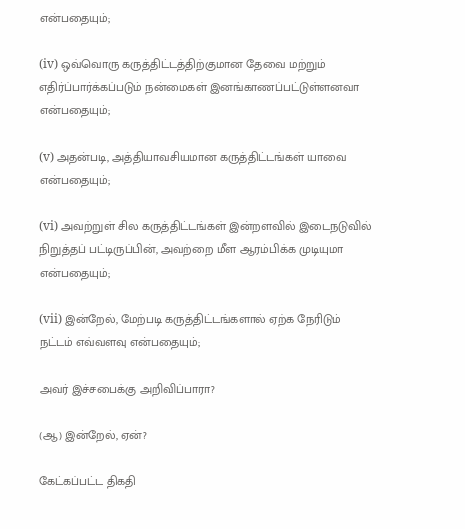என்பதையும்;

(iv) ஒவ்வொரு கருத்திட்டத்திற்குமான தேவை மற்றும் எதிர்ப்பார்க்கப்படும் நன்மைகள் இனங்காணப்பட்டுள்ளனவா என்பதையும்;

(v) அதன்படி, அத்தியாவசியமான கருத்திட்டங்கள் யாவை என்பதையும்;

(vi) அவற்றுள் சில கருத்திட்டங்கள் இன்றளவில் இடைநடுவில் நிறுத்தப் பட்டிருப்பின், அவற்றை மீள ஆரம்பிக்க முடியுமா என்பதையும்;

(vii) இன்றேல், மேற்படி கருத்திட்டங்களால் ஏற்க நேரிடும் நட்டம் எவ்வளவு என்பதையும்;

அவர் இச்சபைக்கு அறிவிப்பாரா?

(ஆ) இன்றேல், ஏன்?

கேட்கப்பட்ட திகதி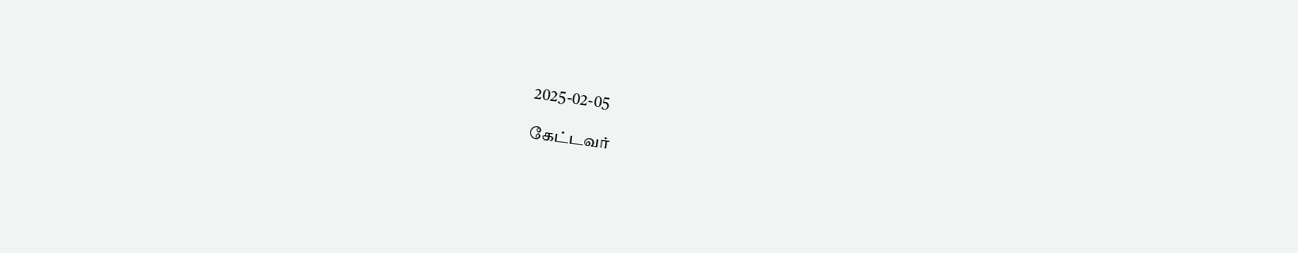2025-02-05

கேட்டவர்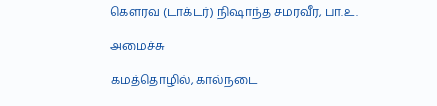கௌரவ (டாக்டர்) நிஷாந்த சமரவீர, பா.உ.

அமைச்சு

கமத்தொழில், கால்நடை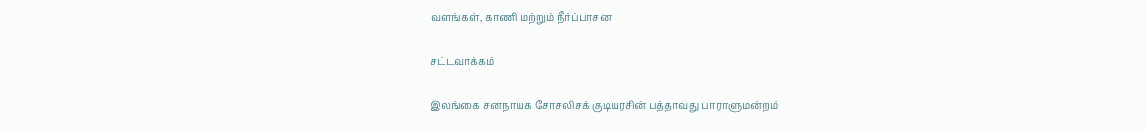வளங்கள், காணி மற்றும் நீர்ப்பாசன

சட்டவாக்கம்

இலங்கை சனநாயக சோசலிசக் குடியரசின் பத்தாவது பாராளுமன்றம்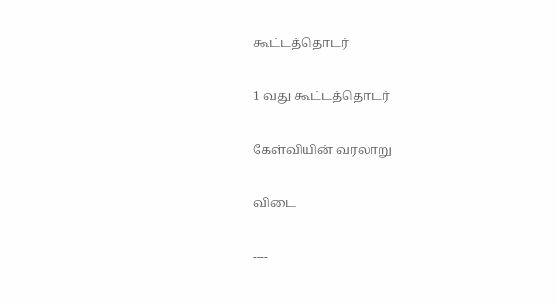கூட்டத்தொடர்

1 வது கூட்டத்தொடர்

கேள்வியின் வரலாறு

விடை

----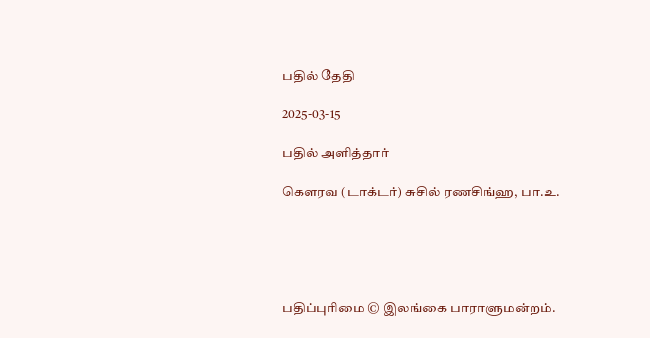பதில் தேதி

2025-03-15

பதில் அளித்தார்

கௌரவ (டாக்டர்) சுசில் ரணசிங்ஹ, பா.உ.





பதிப்புரிமை © இலங்கை பாராளுமன்றம்.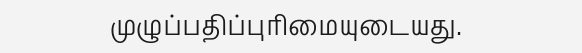முழுப்பதிப்புரிமையுடையது.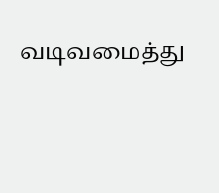வடிவமைத்து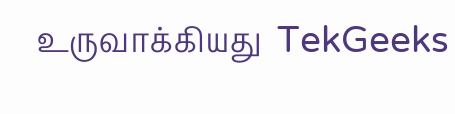உருவாக்கியது  TekGeeks